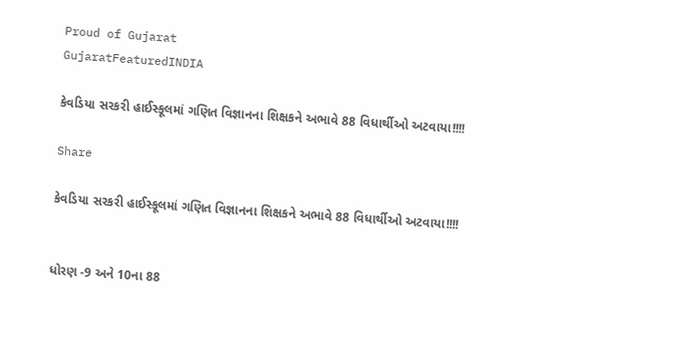Proud of Gujarat
GujaratFeaturedINDIA

કેવડિયા સરકરી હાઈસ્કૂલમાં ગણિત વિજ્ઞાનના શિક્ષકને અભાવે 88 વિધાર્થીઓ અટવાયા!!!!

Share

કેવડિયા સરકરી હાઈસ્કૂલમાં ગણિત વિજ્ઞાનના શિક્ષકને અભાવે 88 વિધાર્થીઓ અટવાયા!!!!


ધોરણ -9 અને 10ના 88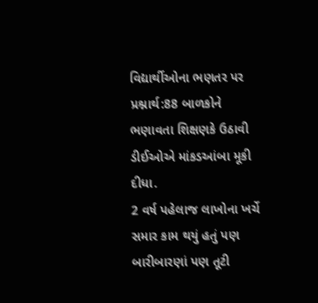વિદ્યાર્થીઓના ભણતર પર પ્રશ્નાર્થ:88 બાળકોને ભણાવતા શિક્ષણકે ઉઠાવી ડીઈઓએ માંકડઆંબા મૂકી દીધા.
2 વર્ષ પહેલાજ લાખોના ખર્ચે સમાર કામ થયું હતું પણ બારીબારણાં પણ તૂટી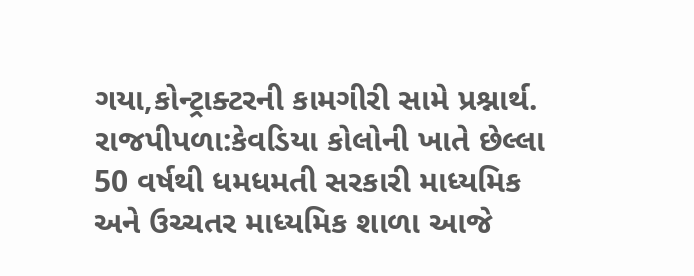ગયા,કોન્ટ્રાક્ટરની કામગીરી સામે પ્રશ્નાર્થ.
રાજપીપળા:કેવડિયા કોલોની ખાતે છેલ્લા 50 વર્ષથી ધમધમતી સરકારી માધ્યમિક અને ઉચ્ચતર માધ્યમિક શાળા આજે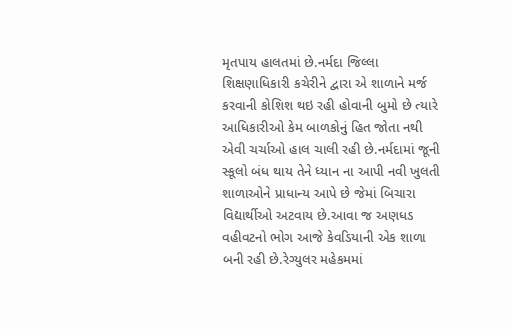મૃતપાય હાલતમાં છે.નર્મદા જિલ્લા શિક્ષણાધિકારી કચેરીને દ્વારા એ શાળાને મર્જ કરવાની કોશિશ થઇ રહી હોવાની બુમો છે ત્યારે આધિકારીઓ કેમ બાળકોનું હિત જોતા નથી એવી ચર્ચાઓ હાલ ચાલી રહી છે.નર્મદામાં જૂની સ્કૂલો બંધ થાય તેને ધ્યાન ના આપી નવી ખુલતી શાળાઓને પ્રાધાન્ય આપે છે જેમાં બિચારા વિદ્યાર્થીઓ અટવાય છે.આવા જ અણધડ વહીવટનો ભોગ આજે કેવડિયાની એક શાળા બની રહી છે.રેગ્યુલર મહેકમમાં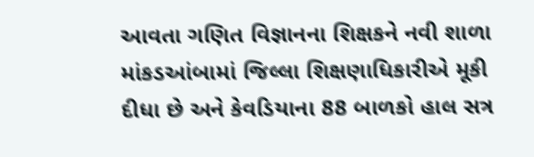આવતા ગણિત વિજ્ઞાનના શિક્ષકને નવી શાળા માંકડઆંબામાં જિલ્લા શિક્ષણાધિકારીએ મૂકી દીધા છે અને કેવડિયાના 88 બાળકો હાલ સત્ર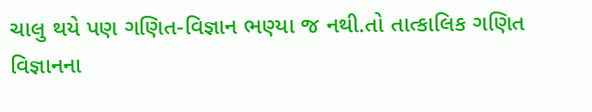ચાલુ થયે પણ ગણિત-વિજ્ઞાન ભણ્યા જ નથી.તો તાત્કાલિક ગણિત વિજ્ઞાનના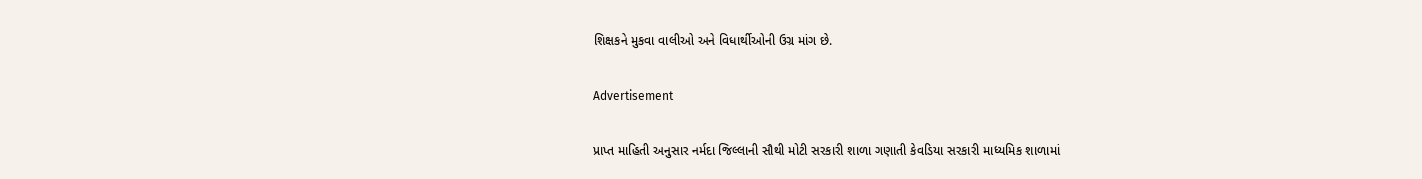શિક્ષકને મુકવા વાલીઓ અને વિધાર્થીઓની ઉગ્ર માંગ છે.

Advertisement

પ્રાપ્ત માહિતી અનુસાર નર્મદા જિલ્લાની સૌથી મોટી સરકારી શાળા ગણાતી કેવડિયા સરકારી માધ્યમિક શાળામાં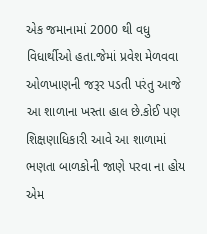એક જમાનામાં 2000 થી વધુ વિધાર્થીઓ હતા.જેમાં પ્રવેશ મેળવવા ઓળખાણની જરૂર પડતી પરંતુ આજે આ શાળાના ખસ્તા હાલ છે.કોઈ પણ શિક્ષણાધિકારી આવે આ શાળામાં ભણતા બાળકોની જાણે પરવા ના હોય એમ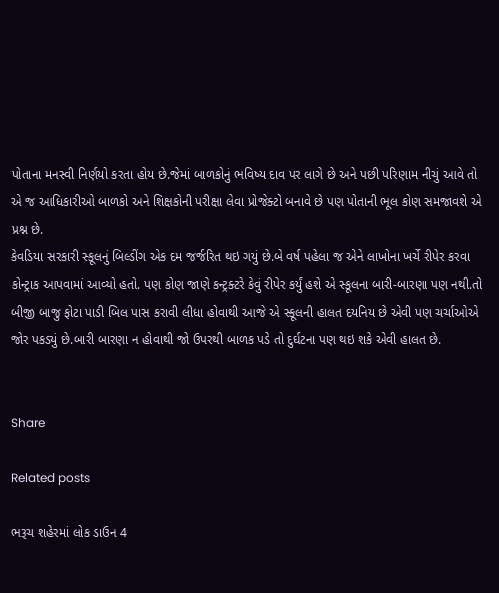પોતાના મનસ્વી નિર્ણયો કરતા હોય છે.જેમાં બાળકોનું ભવિષ્ય દાવ પર લાગે છે અને પછી પરિણામ નીચું આવે તો એ જ આધિકારીઓ બાળકો અને શિક્ષકોની પરીક્ષા લેવા પ્રોજેક્ટો બનાવે છે પણ પોતાની ભૂલ કોણ સમજાવશે એ પ્રશ્ન છે.
કેવડિયા સરકારી સ્કૂલનું બિલ્ડીંગ એક દમ જર્જરિત થઇ ગયું છે.બે વર્ષ પહેલા જ એને લાખોના ખર્ચે રીપેર કરવા કોન્ટ્રાક આપવામાં આવ્યો હતો. પણ કોણ જાણે કન્ટ્રક્ટરે કેવું રીપેર કર્યું હશે એ સ્કૂલના બારી-બારણા પણ નથી.તો બીજી બાજુ ફોટા પાડી બિલ પાસ કરાવી લીધા હોવાથી આજે એ સ્કૂલની હાલત દયનિય છે એવી પણ ચર્ચાઓએ જોર પકડ્યું છે.બારી બારણા ન હોવાથી જો ઉપરથી બાળક પડે તો દુર્ઘટના પણ થઇ શકે એવી હાલત છે.


Share

Related posts

ભરૂચ શહેરમાં લોક ડાઉન 4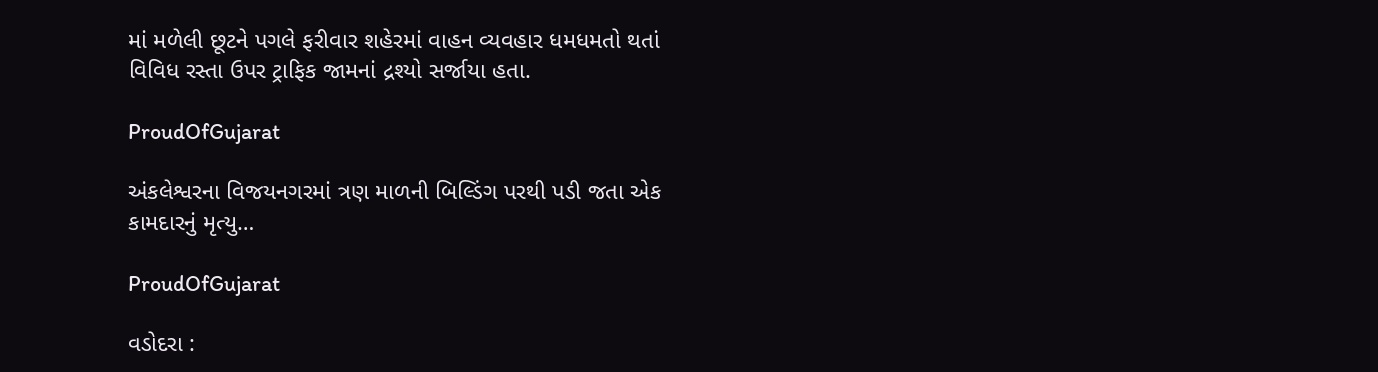માં મળેલી છૂટને પગલે ફરીવાર શહેરમાં વાહન વ્યવહાર ધમધમતો થતાં વિવિધ રસ્તા ઉપર ટ્રાફિક જામનાં દ્રશ્યો સર્જાયા હતા.

ProudOfGujarat

અંકલેશ્વરના વિજયનગરમાં ત્રણ માળની બિલ્ડિંગ પરથી પડી જતા એક કામદારનું મૃત્યુ…

ProudOfGujarat

વડોદરા :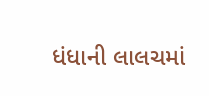ધંધાની લાલચમાં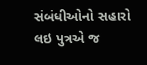સંબંધીઓનો સહારો લઇ પુત્રએ જ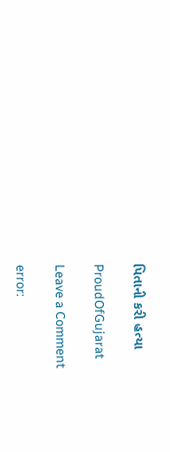પિતાની કરી હત્યા

ProudOfGujarat

Leave a Comment

error: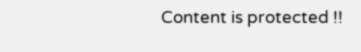Content is protected !!